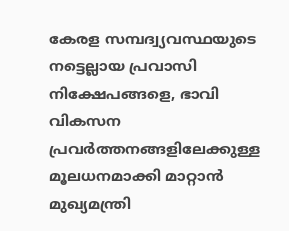കേരള സമ്പദ്വ്യവസ്ഥയുടെ നട്ടെല്ലായ പ്രവാസി നിക്ഷേപങ്ങളെ, ഭാവി വികസന പ്രവർത്തനങ്ങളിലേക്കുള്ള മൂലധനമാക്കി മാറ്റാൻ മുഖ്യമന്ത്രി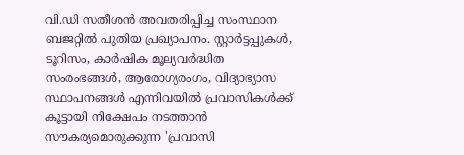വി.ഡി സതീശൻ അവതരിപ്പിച്ച സംസ്ഥാന ബജറ്റിൽ പുതിയ പ്രഖ്യാപനം. സ്റ്റാർട്ടപ്പുകൾ, ടൂറിസം, കാർഷിക മൂല്യവർദ്ധിത സംരംഭങ്ങൾ, ആരോഗ്യരംഗം, വിദ്യാഭ്യാസ സ്ഥാപനങ്ങൾ എന്നിവയിൽ പ്രവാസികൾക്ക് കൂട്ടായി നിക്ഷേപം നടത്താൻ സൗകര്യമൊരുക്കുന്ന 'പ്രവാസി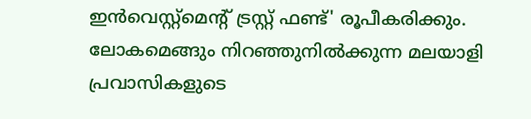ഇൻവെസ്റ്റ്മെന്റ് ട്രസ്റ്റ് ഫണ്ട്' രൂപീകരിക്കും.
ലോകമെങ്ങും നിറഞ്ഞുനിൽക്കുന്ന മലയാളി പ്രവാസികളുടെ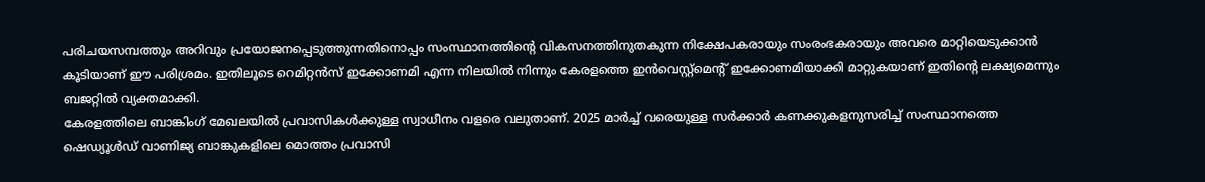പരിചയസമ്പത്തും അറിവും പ്രയോജനപ്പെടുത്തുന്നതിനൊപ്പം സംസ്ഥാനത്തിന്റെ വികസനത്തിനുതകുന്ന നിക്ഷേപകരായും സംരംഭകരായും അവരെ മാറ്റിയെടുക്കാൻ കൂടിയാണ് ഈ പരിശ്രമം. ഇതിലൂടെ റെമിറ്റൻസ് ഇക്കോണമി എന്ന നിലയിൽ നിന്നും കേരളത്തെ ഇൻവെസ്റ്റ്മെന്റ് ഇക്കോണമിയാക്കി മാറ്റുകയാണ് ഇതിന്റെ ലക്ഷ്യമെന്നും ബജറ്റിൽ വ്യക്തമാക്കി.
കേരളത്തിലെ ബാങ്കിംഗ് മേഖലയിൽ പ്രവാസികൾക്കുള്ള സ്വാധീനം വളരെ വലുതാണ്. 2025 മാർച്ച് വരെയുള്ള സർക്കാർ കണക്കുകളനുസരിച്ച് സംസ്ഥാനത്തെ ഷെഡ്യൂൾഡ് വാണിജ്യ ബാങ്കുകളിലെ മൊത്തം പ്രവാസി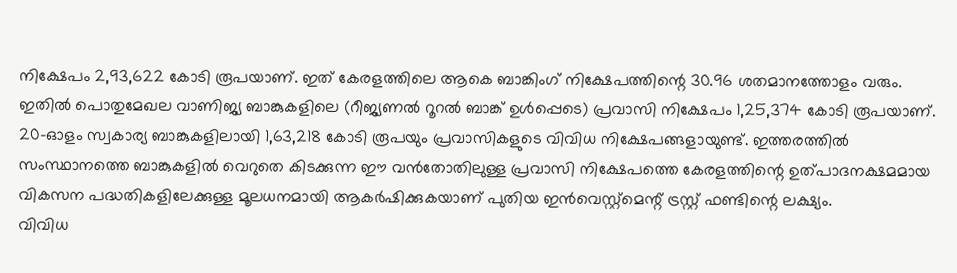നിക്ഷേപം 2,93,622 കോടി രൂപയാണ്. ഇത് കേരളത്തിലെ ആകെ ബാങ്കിംഗ് നിക്ഷേപത്തിന്റെ 30.96 ശതമാനത്തോളം വരും.
ഇതിൽ പൊതുമേഖല വാണിജ്യ ബാങ്കുകളിലെ (റീജ്യണൽ റൂറൽ ബാങ്ക് ഉൾപ്പെടെ) പ്രവാസി നിക്ഷേപം 1,25,374 കോടി രൂപയാണ്. 20-ഓളം സ്വകാര്യ ബാങ്കുകളിലായി 1,63,218 കോടി രൂപയും പ്രവാസികളുടെ വിവിധ നിക്ഷേപങ്ങളായുണ്ട്. ഇത്തരത്തിൽ സംസ്ഥാനത്തെ ബാങ്കുകളിൽ വെറുതെ കിടക്കുന്ന ഈ വൻതോതിലുള്ള പ്രവാസി നിക്ഷേപത്തെ കേരളത്തിന്റെ ഉത്പാദനക്ഷമമായ വികസന പദ്ധതികളിലേക്കുള്ള മൂലധനമായി ആകർഷിക്കുകയാണ് പുതിയ ഇൻവെസ്റ്റ്മെന്റ് ട്രസ്റ്റ് ഫണ്ടിന്റെ ലക്ഷ്യം.
വിവിധ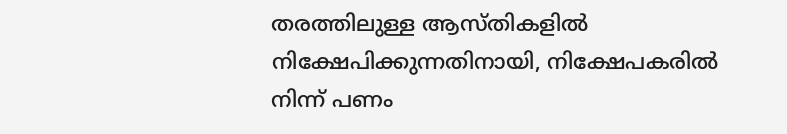തരത്തിലുള്ള ആസ്തികളിൽ നിക്ഷേപിക്കുന്നതിനായി, നിക്ഷേപകരിൽ നിന്ന് പണം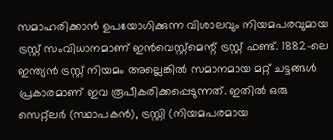സമാഹരിക്കാൻ ഉപയോഗിക്കുന്ന വിശാലവും നിയമപരവുമായ ട്രസ്റ്റ് സംവിധാനമാണ് ഇൻവെസ്റ്റ്മെന്റ് ട്രസ്റ്റ് ഫണ്ട്. 1882-ലെ ഇന്ത്യൻ ട്രസ്റ്റ് നിയമം അല്ലെങ്കിൽ സമാനമായ മറ്റ് ചട്ടങ്ങൾ പ്രകാരമാണ് ഇവ രൂപീകരിക്കപ്പെടുന്നത്. ഇതിൽ ഒരു സെറ്റ്ലർ (സ്ഥാപകൻ), ട്രസ്റ്റി (നിയമപരമായ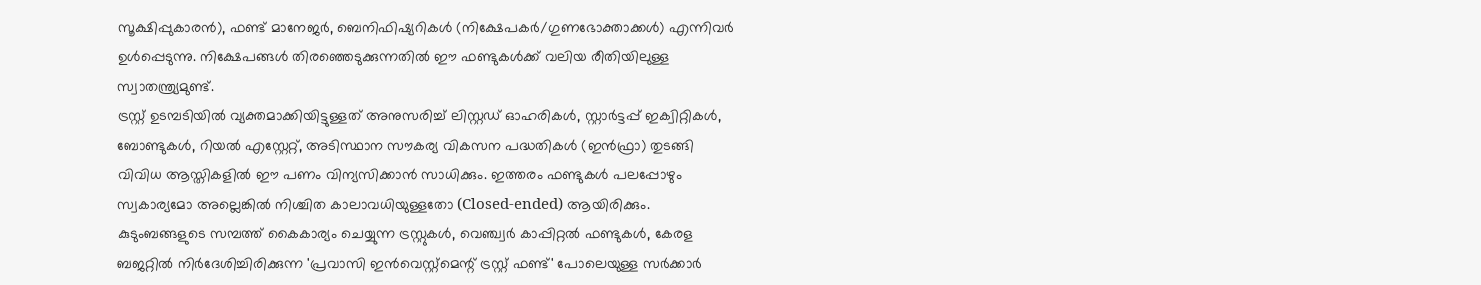സൂക്ഷിപ്പുകാരൻ), ഫണ്ട് മാനേജർ, ബെനിഫിഷ്യറികൾ (നിക്ഷേപകർ/ഗുണഭോക്താക്കൾ) എന്നിവർ ഉൾപ്പെടുന്നു. നിക്ഷേപങ്ങൾ തിരഞ്ഞെടുക്കുന്നതിൽ ഈ ഫണ്ടുകൾക്ക് വലിയ രീതിയിലുള്ള സ്വാതന്ത്ര്യമുണ്ട്.
ട്രസ്റ്റ് ഉടമ്പടിയിൽ വ്യക്തമാക്കിയിട്ടുള്ളത് അനുസരിച്ച് ലിസ്റ്റഡ് ഓഹരികൾ, സ്റ്റാർട്ടപ്പ് ഇക്വിറ്റികൾ, ബോണ്ടുകൾ, റിയൽ എസ്റ്റേറ്റ്, അടിസ്ഥാന സൗകര്യ വികസന പദ്ധതികൾ (ഇൻഫ്രാ) തുടങ്ങി വിവിധ ആസ്തികളിൽ ഈ പണം വിന്യസിക്കാൻ സാധിക്കും. ഇത്തരം ഫണ്ടുകൾ പലപ്പോഴും സ്വകാര്യമോ അല്ലെങ്കിൽ നിശ്ചിത കാലാവധിയുള്ളതോ (Closed-ended) ആയിരിക്കും. കുടുംബങ്ങളുടെ സമ്പത്ത് കൈകാര്യം ചെയ്യുന്ന ട്രസ്റ്റുകൾ, വെഞ്ച്വർ കാപ്പിറ്റൽ ഫണ്ടുകൾ, കേരള ബജറ്റിൽ നിർദേശിച്ചിരിക്കുന്ന 'പ്രവാസി ഇൻവെസ്റ്റ്മെന്റ് ട്രസ്റ്റ് ഫണ്ട്' പോലെയുള്ള സർക്കാർ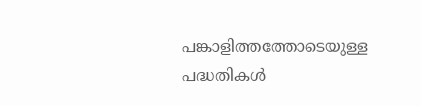പങ്കാളിത്തത്തോടെയുള്ള പദ്ധതികൾ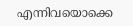എന്നിവയൊക്കെ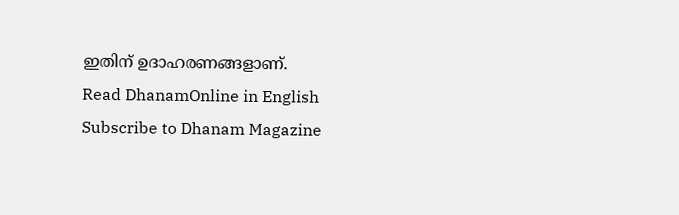ഇതിന് ഉദാഹരണങ്ങളാണ്.
Read DhanamOnline in English
Subscribe to Dhanam Magazine